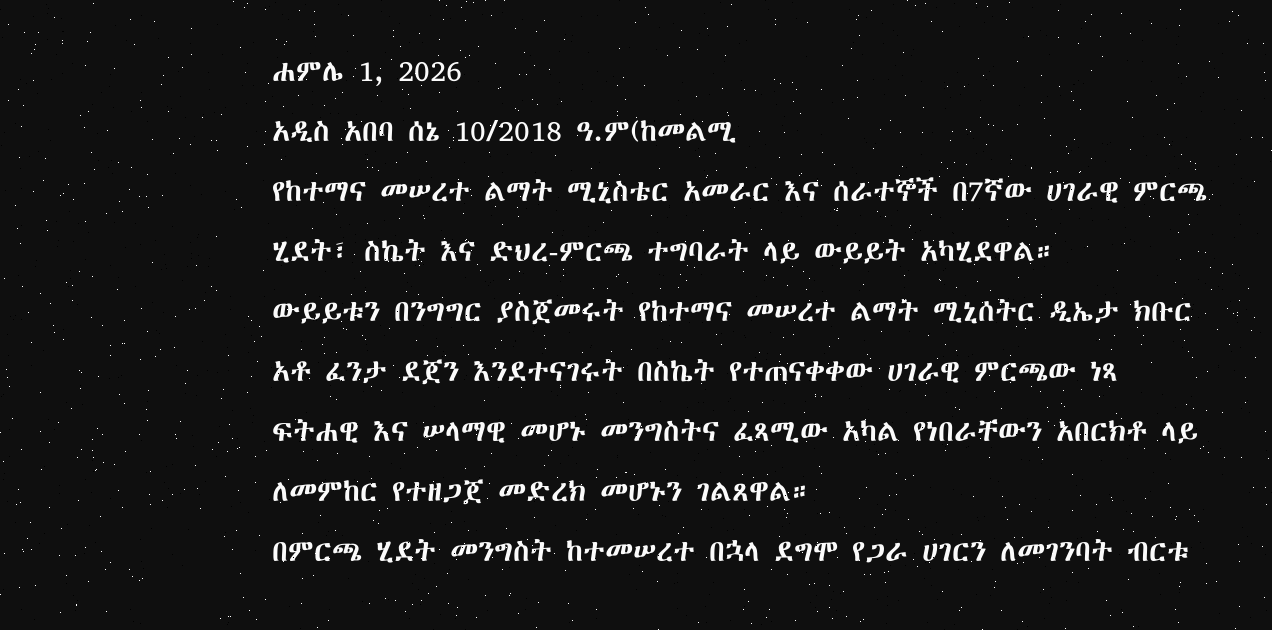ሐምሌ 1, 2026
አዲስ አበባ ሰኔ 10/2018 ዓ.ም(ከመልሚ
የከተማና መሠረተ ልማት ሚኒስቴር አመራር እና ሰራተኞች በ7ኛው ሀገራዊ ምርጫ ሂደት፣ ስኬት እና ድህረ-ምርጫ ተግባራት ላይ ውይይት አካሂደዋል።
ውይይቱን በንግግር ያስጀመሩት የከተማና መሠረተ ልማት ሚኒሰትር ዲኤታ ክቡር አቶ ፈንታ ደጀን እንደተናገሩት በስኬት የተጠናቀቀው ሀገራዊ ምርጫው ነጻ ፍትሐዊ እና ሠላማዊ መሆኑ መንግስትና ፈጻሚው አካል የነበራቸውን አበርክቶ ላይ ለመምከር የተዘጋጀ መድረክ መሆኑን ገልጸዋል።
በምርጫ ሂደት መንግስት ከተመሠረተ በኋላ ደግሞ የጋራ ሀገርን ለመገንባት ብርቱ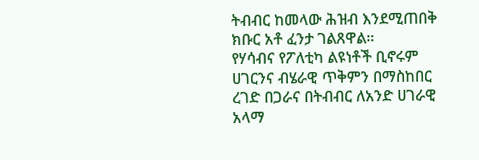ትብብር ከመላው ሕዝብ እንደሚጠበቅ ክቡር አቶ ፈንታ ገልጸዋል።
የሃሳብና የፖለቲካ ልዩነቶች ቢኖሩም ሀገርንና ብሄራዊ ጥቅምን በማስከበር ረገድ በጋራና በትብብር ለአንድ ሀገራዊ አላማ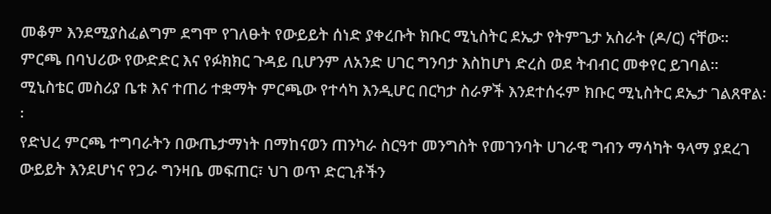መቆም እንደሚያስፈልግም ደግሞ የገለፁት የውይይት ሰነድ ያቀረቡት ክቡር ሚኒስትር ደኤታ የትምጌታ አስራት (ዶ/ር) ናቸው።
ምርጫ በባህሪው የውድድር እና የፉክክር ጉዳይ ቢሆንም ለአንድ ሀገር ግንባታ እስከሆነ ድረስ ወደ ትብብር መቀየር ይገባል፡፡ ሚኒስቴር መስሪያ ቤቱ እና ተጠሪ ተቋማት ምርጫው የተሳካ እንዲሆር በርካታ ስራዎች እንደተሰሩም ክቡር ሚኒስትር ደኤታ ገልጸዋል፡፡
የድህረ ምርጫ ተግባራትን በውጤታማነት በማከናወን ጠንካራ ስርዓተ መንግስት የመገንባት ሀገራዊ ግብን ማሳካት ዓላማ ያደረገ ውይይት እንደሆነና የጋራ ግንዛቤ መፍጠር፣ ህገ ወጥ ድርጊቶችን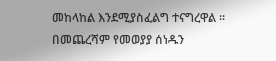መከላከል እንደሚያስፈልግ ተናግረዋል ፡፡
በመጨረሻም የመወያያ ሰነዱን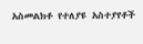አስመልክቶ የተለያዩ አስተያየቶች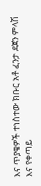እና ጥያቄዎች ተነስተው ክቡር አቶ ፈንታ ደጀን ምላሽ እና የቀጣይ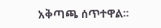አቅጣጫ ሰጥተዋል፡፡